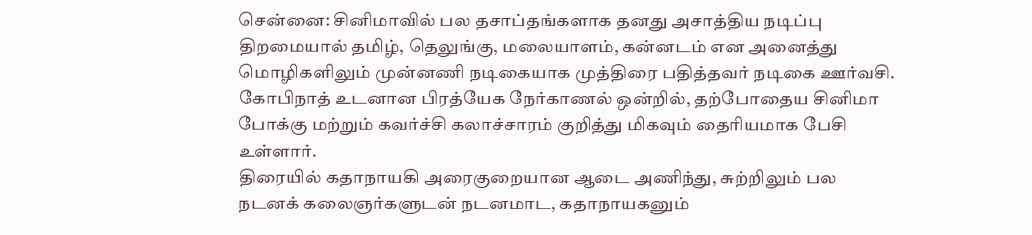சென்னை: சினிமாவில் பல தசாப்தங்களாக தனது அசாத்திய நடிப்பு திறமையால் தமிழ், தெலுங்கு, மலையாளம், கன்னடம் என அனைத்து மொழிகளிலும் முன்னணி நடிகையாக முத்திரை பதித்தவர் நடிகை ஊர்வசி. கோபிநாத் உடனான பிரத்யேக நேர்காணல் ஒன்றில், தற்போதைய சினிமா போக்கு மற்றும் கவர்ச்சி கலாச்சாரம் குறித்து மிகவும் தைரியமாக பேசி உள்ளார்.
திரையில் கதாநாயகி அரைகுறையான ஆடை அணிந்து, சுற்றிலும் பல நடனக் கலைஞர்களுடன் நடனமாட, கதாநாயகனும்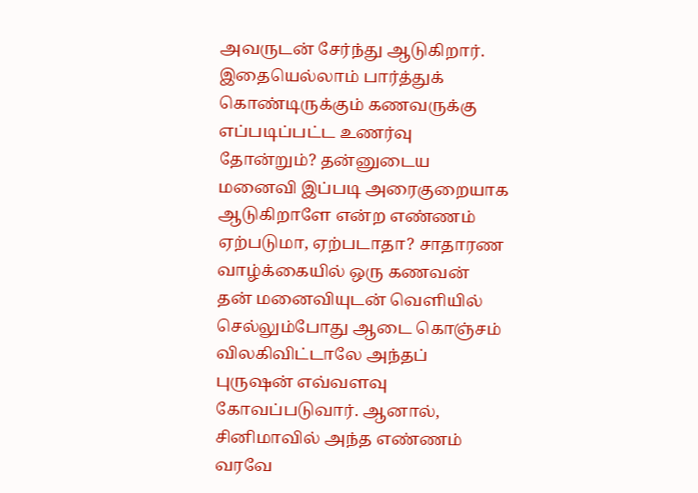அவருடன் சேர்ந்து ஆடுகிறார். இதையெல்லாம் பார்த்துக் கொண்டிருக்கும் கணவருக்கு எப்படிப்பட்ட உணர்வு தோன்றும்? தன்னுடைய மனைவி இப்படி அரைகுறையாக ஆடுகிறாளே என்ற எண்ணம் ஏற்படுமா, ஏற்படாதா? சாதாரண வாழ்க்கையில் ஒரு கணவன் தன் மனைவியுடன் வெளியில் செல்லும்போது ஆடை கொஞ்சம் விலகிவிட்டாலே அந்தப் புருஷன் எவ்வளவு கோவப்படுவார். ஆனால், சினிமாவில் அந்த எண்ணம் வரவே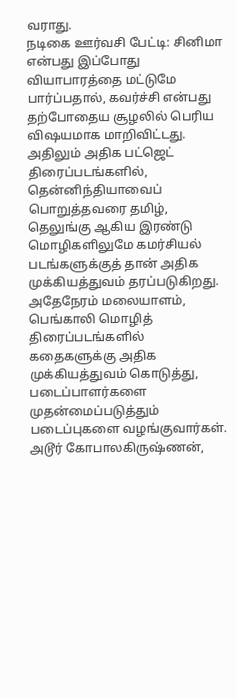வராது.
நடிகை ஊர்வசி பேட்டி: சினிமா என்பது இப்போது வியாபாரத்தை மட்டுமே பார்ப்பதால், கவர்ச்சி என்பது தற்போதைய சூழலில் பெரிய விஷயமாக மாறிவிட்டது. அதிலும் அதிக பட்ஜெட் திரைப்படங்களில், தென்னிந்தியாவைப் பொறுத்தவரை தமிழ், தெலுங்கு ஆகிய இரண்டு மொழிகளிலுமே கமர்சியல் படங்களுக்குத் தான் அதிக முக்கியத்துவம் தரப்படுகிறது. அதேநேரம் மலையாளம், பெங்காலி மொழித் திரைப்படங்களில் கதைகளுக்கு அதிக முக்கியத்துவம் கொடுத்து, படைப்பாளர்களை முதன்மைப்படுத்தும் படைப்புகளை வழங்குவார்கள். அடூர் கோபாலகிருஷ்ணன்,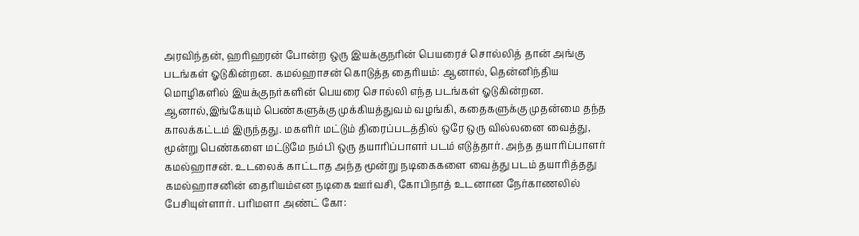அரவிந்தன், ஹரிஹரன் போன்ற ஒரு இயக்குநரின் பெயரைச் சொல்லித் தான் அங்கு படங்கள் ஓடுகின்றன. கமல்ஹாசன் கொடுத்த தைரியம்: ஆனால், தென்னிந்திய மொழிகளில் இயக்குநர்களின் பெயரை சொல்லி எந்த படங்கள் ஓடுகின்றன. ஆனால்,இங்கேயும் பெண்களுக்கு முக்கியத்துவம் வழங்கி, கதைகளுக்கு முதன்மை தந்த காலக்கட்டம் இருந்தது. மகளிர் மட்டும் திரைப்படத்தில் ஒரே ஒரு வில்லனை வைத்து, மூன்று பெண்களை மட்டுமே நம்பி ஒரு தயாரிப்பாளர் படம் எடுத்தார். அந்த தயாரிப்பாளர் கமல்ஹாசன். உடலைக் காட்டாத அந்த மூன்று நடிகைகளை வைத்து படம் தயாரித்தது கமல்ஹாசனின் தைரியம்என நடிகை ஊர்வசி, கோபிநாத் உடனான நேர்காணலில் பேசியுள்ளார். பரிமளா அண்ட் கோ: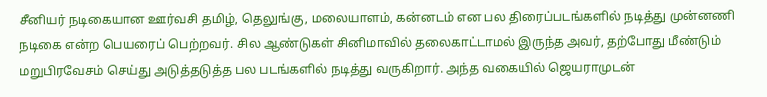சீனியர் நடிகையான ஊர்வசி தமிழ், தெலுங்கு, மலையாளம், கன்னடம் என பல திரைப்படங்களில் நடித்து முன்னணி நடிகை என்ற பெயரைப் பெற்றவர். சில ஆண்டுகள் சினிமாவில் தலைகாட்டாமல் இருந்த அவர், தற்போது மீண்டும் மறுபிரவேசம் செய்து அடுத்தடுத்த பல படங்களில் நடித்து வருகிறார். அந்த வகையில் ஜெயராமுடன்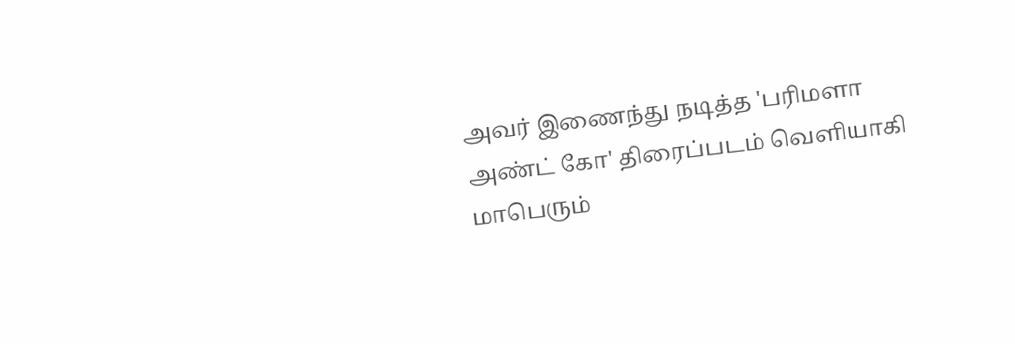அவர் இணைந்து நடித்த 'பரிமளா அண்ட் கோ' திரைப்படம் வெளியாகி மாபெரும்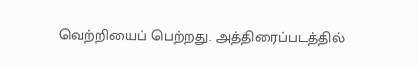வெற்றியைப் பெற்றது. அத்திரைப்படத்தில்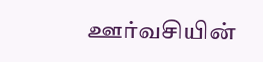ஊர்வசியின்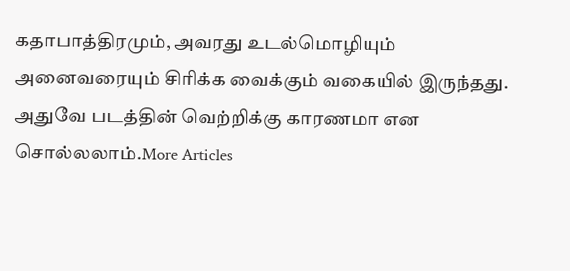கதாபாத்திரமும், அவரது உடல்மொழியும் அனைவரையும் சிரிக்க வைக்கும் வகையில் இருந்தது. அதுவே படத்தின் வெற்றிக்கு காரணமா என சொல்லலாம்.More Articles